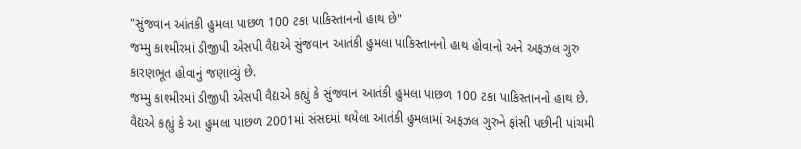"સુંજવાન આંતકી હુમલા પાછળ 100 ટકા પાકિસ્તાનનો હાથ છે"
જમ્મુ કાશ્મીરમાં ડીજીપી એસપી વૈદ્યએ સુંજવાન આતંકી હુમલા પાકિસ્તાનનો હાથ હોવાનો અને અફઝલ ગુરુ કારણભૂત હોવાનું જણાવ્યું છે.
જમ્મુ કાશ્મીરમાં ડીજીપી એસપી વૈદ્યએ કહ્યું કે સુંજવાન આતંકી હુમલા પાછળ 100 ટકા પાકિસ્તાનનો હાથ છે. વૈદ્યએ કહ્યું કે આ હુમલા પાછળ 2001માં સંસદમાં થયેલા આતંકી હુમલામાં અફઝલ ગુરુને ફાંસી પછીની પાંચમી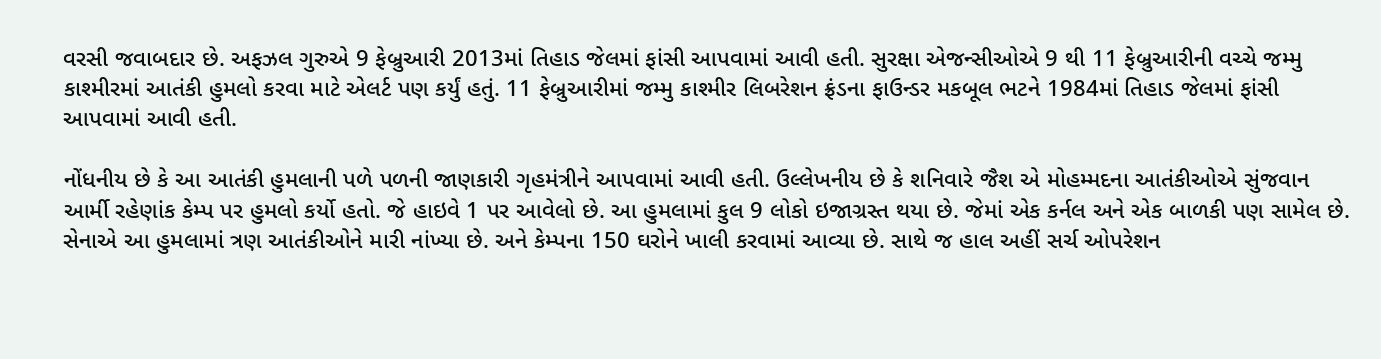વરસી જવાબદાર છે. અફઝલ ગુરુએ 9 ફેબ્રુઆરી 2013માં તિહાડ જેલમાં ફાંસી આપવામાં આવી હતી. સુરક્ષા એજન્સીઓએ 9 થી 11 ફેબ્રુઆરીની વચ્ચે જમ્મુ કાશ્મીરમાં આતંકી હુમલો કરવા માટે એલર્ટ પણ કર્યું હતું. 11 ફેબ્રુઆરીમાં જમ્મુ કાશ્મીર લિબરેશન ફ્રંડના ફાઉન્ડર મકબૂલ ભટને 1984માં તિહાડ જેલમાં ફાંસી આપવામાં આવી હતી.

નોંધનીય છે કે આ આતંકી હુમલાની પળે પળની જાણકારી ગૃહમંત્રીને આપવામાં આવી હતી. ઉલ્લેખનીય છે કે શનિવારે જૈશ એ મોહમ્મદના આતંકીઓએ સુંજવાન આર્મી રહેણાંક કેમ્પ પર હુમલો કર્યો હતો. જે હાઇવે 1 પર આવેલો છે. આ હુમલામાં કુલ 9 લોકો ઇજાગ્રસ્ત થયા છે. જેમાં એક કર્નલ અને એક બાળકી પણ સામેલ છે. સેનાએ આ હુમલામાં ત્રણ આતંકીઓને મારી નાંખ્યા છે. અને કેમ્પના 150 ઘરોને ખાલી કરવામાં આવ્યા છે. સાથે જ હાલ અહીં સર્ચ ઓપરેશન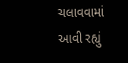ચલાવવામાં આવી રહ્યું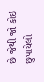છે જેથી જો કોઇ છુપાયેલો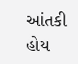આંતકી હોય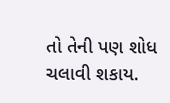તો તેની પણ શોધ ચલાવી શકાય.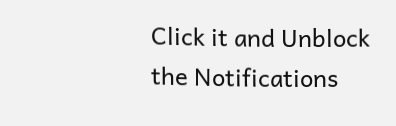Click it and Unblock the Notifications